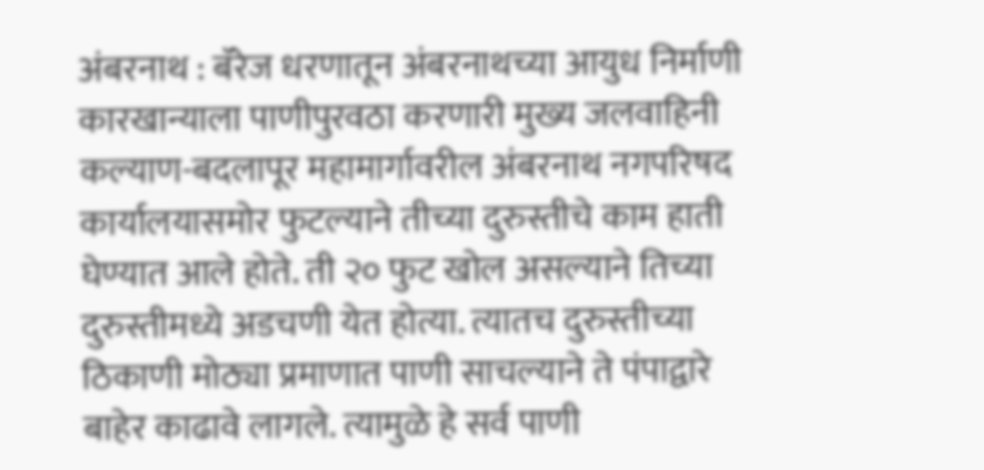अंबरनाथ : बॅरेज धरणातून अंबरनाथच्या आयुध निर्माणी कारखान्याला पाणीपुरवठा करणारी मुख्य जलवाहिनी कल्याण-बदलापूर महामार्गावरील अंबरनाथ नगपरिषद कार्यालयासमोर फुटल्याने तीच्या दुरुस्तीचे काम हाती घेण्यात आले होते. ती २० फुट खोल असल्याने तिच्या दुरुस्तीमध्ये अडचणी येत होत्या. त्यातच दुरुस्तीच्या ठिकाणी मोठ्या प्रमाणात पाणी साचल्याने ते पंपाद्वारे बाहेर काढावे लागले. त्यामुळे हे सर्व पाणी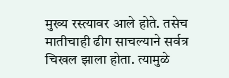मुख्य रस्त्यावर आले होते. तसेच मातीचाही ढीग साचल्याने सर्वत्र चिखल झाला होता. त्यामुळे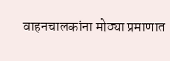वाहनचालकांना मोठ्या प्रमाणात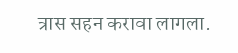त्रास सहन करावा लागला.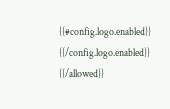{{#config.logo.enabled}} {{/config.logo.enabled}}
{{/allowed}}